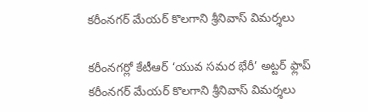కరీంనగర్ మేయర్ కొలగాని శ్రీనివాస్ విమర్శలు

కరీంనగర్లో కేటీఆర్ ‘యువ సమర భేరీ’ అట్టర్ ఫ్లాప్
కరీంనగర్ మేయర్ కొలగాని శ్రీనివాస్ విమర్శలు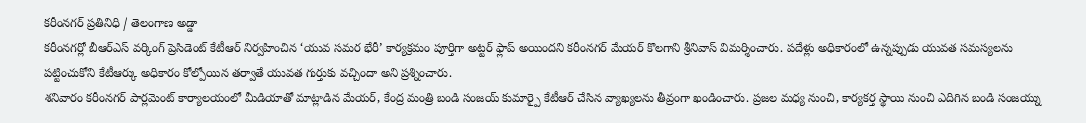కరీంనగర్ ప్రతినిధి / తెలంగాణ అడ్డా
కరీంనగర్లో బీఆర్ఎస్ వర్కింగ్ ప్రెసిడెంట్ కేటీఆర్ నిర్వహించిన ‘యువ సమర భేరీ’ కార్యక్రమం పూర్తిగా అట్టర్ ఫ్లాప్ అయిందని కరీంనగర్ మేయర్ కొలగాని శ్రీనివాస్ విమర్శించారు. పదేళ్లు అధికారంలో ఉన్నప్పుడు యువత సమస్యలను పట్టించుకోని కేటీఆర్కు అధికారం కోల్పోయిన తర్వాతే యువత గుర్తుకు వచ్చిందా అని ప్రశ్నించారు.
శనివారం కరీంనగర్ పార్లమెంట్ కార్యాలయంలో మీడియాతో మాట్లాడిన మేయర్, కేంద్ర మంత్రి బండి సంజయ్ కుమార్పై కేటీఆర్ చేసిన వ్యాఖ్యలను తీవ్రంగా ఖండించారు. ప్రజల మధ్య నుంచి, కార్యకర్త స్థాయి నుంచి ఎదిగిన బండి సంజయ్ను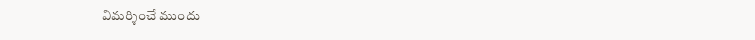విమర్శించే ముందు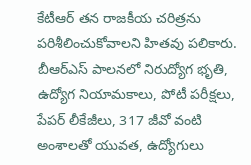కేటీఆర్ తన రాజకీయ చరిత్రను పరిశీలించుకోవాలని హితవు పలికారు.
బీఆర్ఎస్ పాలనలో నిరుద్యోగ భృతి, ఉద్యోగ నియామకాలు, పోటీ పరీక్షలు, పేపర్ లీకేజీలు, 317 జీవో వంటి అంశాలతో యువత, ఉద్యోగులు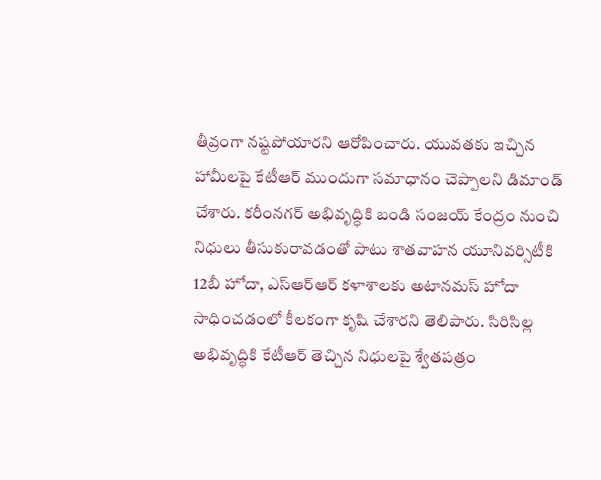తీవ్రంగా నష్టపోయారని ఆరోపించారు. యువతకు ఇచ్చిన హామీలపై కేటీఆర్ ముందుగా సమాధానం చెప్పాలని డిమాండ్ చేశారు. కరీంనగర్ అభివృద్ధికి బండి సంజయ్ కేంద్రం నుంచి నిధులు తీసుకురావడంతో పాటు శాతవాహన యూనివర్సిటీకి 12బీ హోదా, ఎస్ఆర్ఆర్ కళాశాలకు అటానమస్ హోదా సాధించడంలో కీలకంగా కృషి చేశారని తెలిపారు. సిరిసిల్ల అభివృద్ధికి కేటీఆర్ తెచ్చిన నిధులపై శ్వేతపత్రం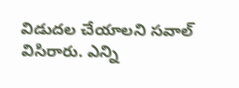విడుదల చేయాలని సవాల్ విసిరారు. ఎన్ని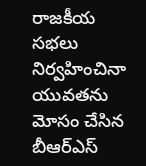రాజకీయ సభలు నిర్వహించినా యువతను మోసం చేసిన బీఆర్ఎస్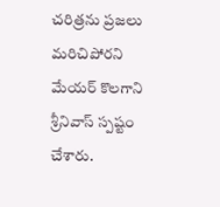చరిత్రను ప్రజలు మరిచిపోరని మేయర్ కొలగాని శ్రీనివాస్ స్పష్టం చేశారు.